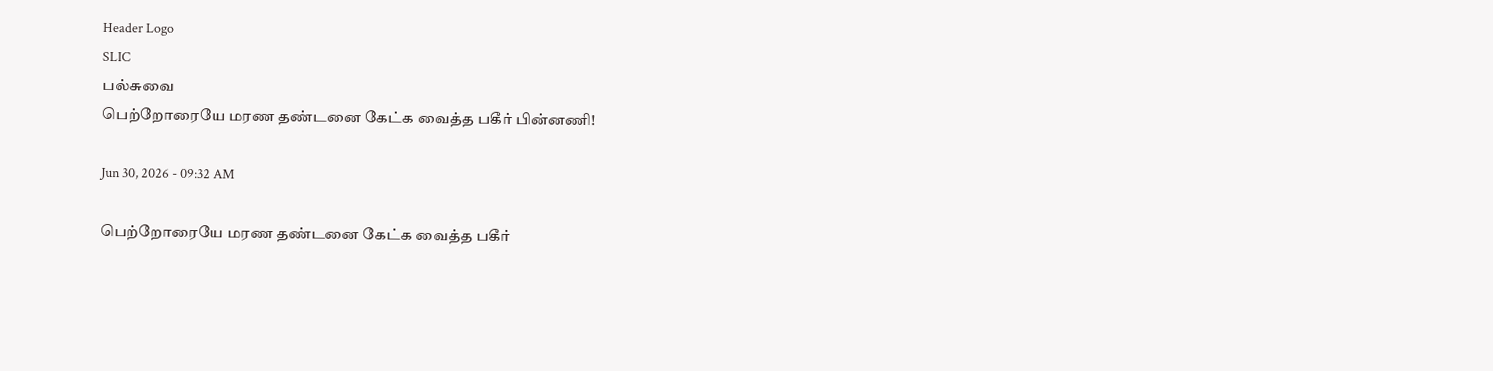Header Logo
SLIC
பல்சுவை
பெற்றோரையே மரண தண்டனை கேட்க வைத்த பகீர் பின்னணி!

Jun 30, 2026 - 09:32 AM

பெற்றோரையே மரண தண்டனை கேட்க வைத்த பகீர்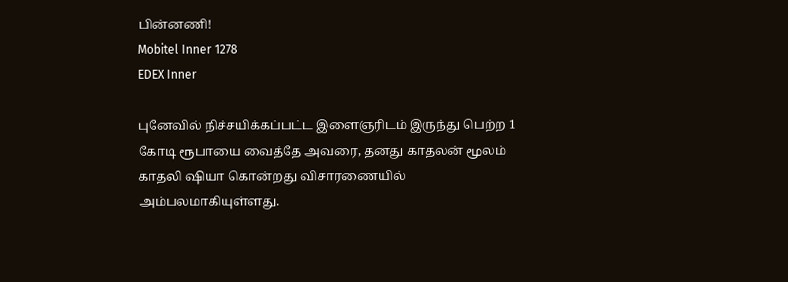பின்னணி!
Mobitel Inner 1278
EDEX Inner

புனேவில் நிச்சயிக்கப்பட்ட இளைஞரிடம் இருந்து பெற்ற 1 கோடி ரூபாயை வைத்தே அவரை, தனது காதலன் மூலம் காதலி ஷியா கொன்றது விசாரணையில் அம்பலமாகியுள்ளது.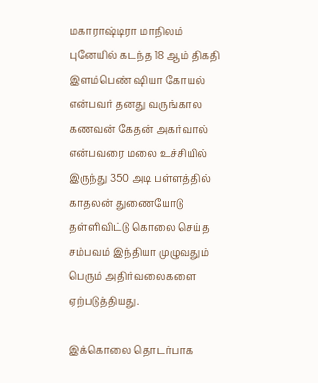மகாராஷ்டிரா மாநிலம் புனேயில் கடந்த 18 ஆம் திகதி இளம்பெண் ஷியா கோயல் என்பவர் தனது வருங்கால கணவன் கேதன் அகர்வால் என்பவரை மலை உச்சியில் இருந்து 350 அடி பள்ளத்தில் காதலன் துணையோடு தள்ளிவிட்டு கொலை செய்த சம்பவம் இந்தியா முழுவதும் பெரும் அதிர்வலைகளை ஏற்படுத்தியது.

இக்கொலை தொடர்பாக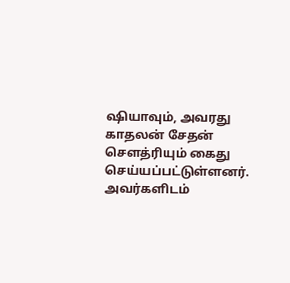ஷியாவும், அவரது காதலன் சேதன் சௌத்ரியும் கைது செய்யப்பட்டுள்ளனர். அவர்களிடம்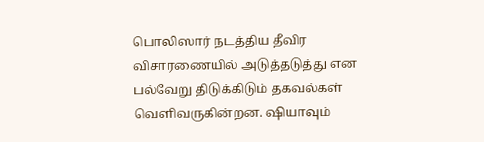பொலிஸார் நடத்திய தீவிர விசாரணையில் அடுத்தடுத்து என பல்வேறு திடுக்கிடும் தகவல்கள் வெளிவருகின்றன. ஷியாவும்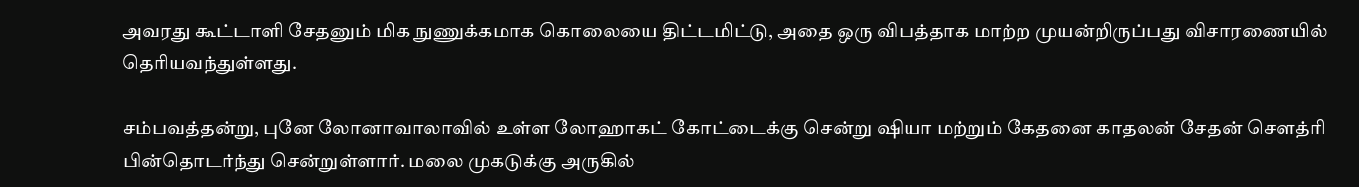அவரது கூட்டாளி சேதனும் மிக நுணுக்கமாக கொலையை திட்டமிட்டு, அதை ஒரு விபத்தாக மாற்ற முயன்றிருப்பது விசாரணையில் தெரியவந்துள்ளது.

சம்பவத்தன்று, புனே லோனாவாலாவில் உள்ள லோஹாகட் கோட்டைக்கு சென்று ஷியா மற்றும் கேதனை காதலன் சேதன் சௌத்ரி பின்தொடர்ந்து சென்றுள்ளார். மலை முகடுக்கு அருகில்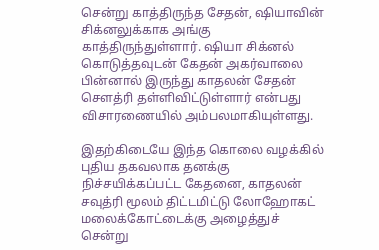சென்று காத்திருந்த சேதன், ஷியாவின் சிக்னலுக்காக அங்கு காத்திருந்துள்ளார். ஷியா சிக்னல் கொடுத்தவுடன் கேதன் அகர்வாலை பின்னால் இருந்து காதலன் சேதன் சௌத்ரி தள்ளிவிட்டுள்ளார் என்பது விசாரணையில் அம்பலமாகியுள்ளது.

இதற்கிடையே இந்த கொலை வழக்கில் புதிய தகவலாக தனக்கு நிச்சயிக்கப்பட்ட கேதனை, காதலன் சவுத்ரி மூலம் திட்டமிட்டு லோஹோகட் மலைக்கோட்டைக்கு அழைத்துச் சென்று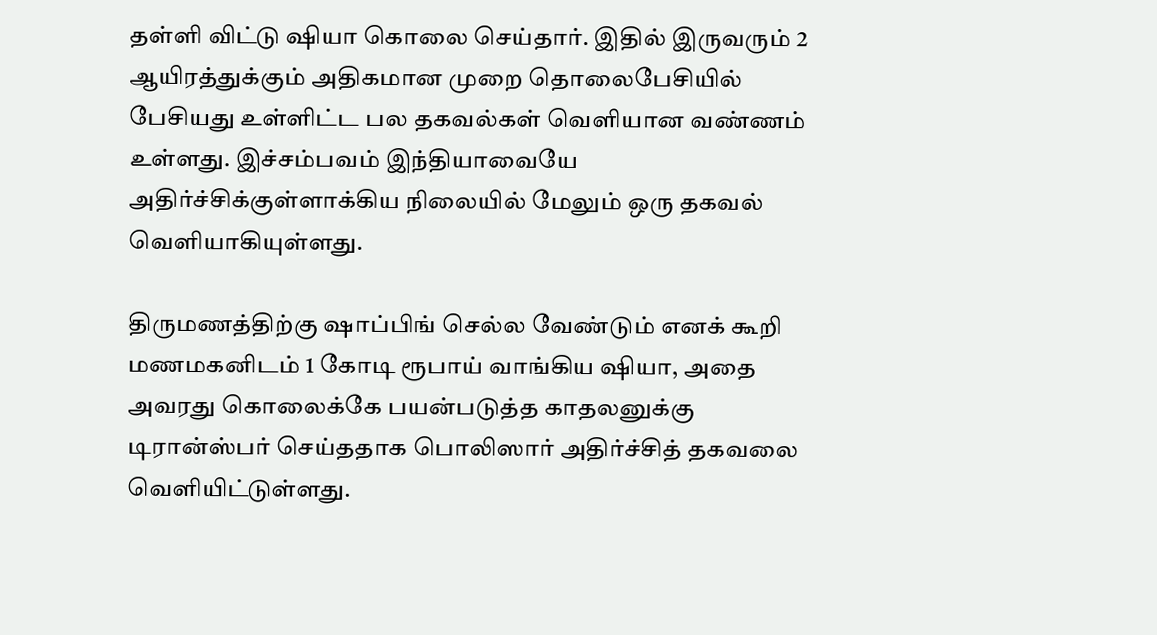தள்ளி விட்டு ஷியா கொலை செய்தார். இதில் இருவரும் 2 ஆயிரத்துக்கும் அதிகமான முறை தொலைபேசியில் பேசியது உள்ளிட்ட பல தகவல்கள் வெளியான வண்ணம் உள்ளது. இச்சம்பவம் இந்தியாவையே அதிர்ச்சிக்குள்ளாக்கிய நிலையில் மேலும் ஒரு தகவல் வெளியாகியுள்ளது.

திருமணத்திற்கு ஷாப்பிங் செல்ல வேண்டும் எனக் கூறி மணமகனிடம் 1 கோடி ரூபாய் வாங்கிய ஷியா, அதை அவரது கொலைக்கே பயன்படுத்த காதலனுக்கு டிரான்ஸ்பர் செய்ததாக பொலிஸார் அதிர்ச்சித் தகவலை வெளியிட்டுள்ளது.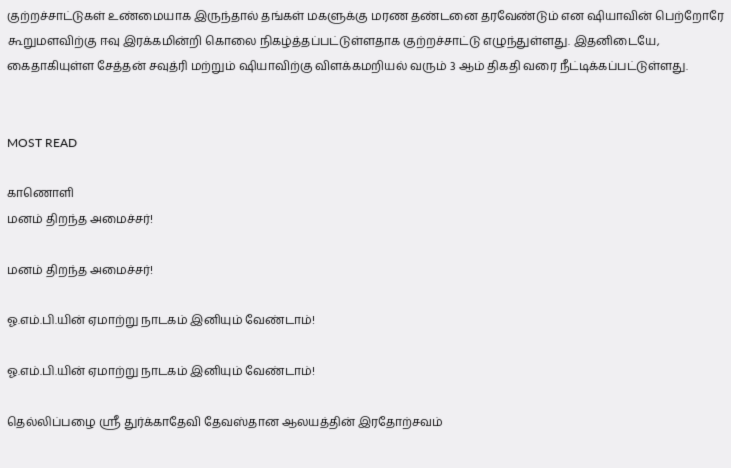குற்றச்சாட்டுகள் உண்மையாக இருந்தால் தங்கள் மகளுக்கு மரண தண்டனை தரவேண்டும் என ஷியாவின் பெற்றோரே கூறுமளவிற்கு ஈவு இரக்கமின்றி கொலை நிகழ்த்தப்பட்டுள்ளதாக குற்றச்சாட்டு எழுந்துள்ளது. இதனிடையே, கைதாகியுள்ள சேத்தன் சவுத்ரி மற்றும் ஷியாவிற்கு விளக்கமறியல் வரும் 3 ஆம் திகதி வரை நீட்டிக்கப்பட்டுள்ளது.


MOST READ

காணொளி
மனம் திறந்த அமைச்சர்!

மனம் திறந்த அமைச்சர்!

ஓ.எம்.பி.யின் ஏமாற்று நாடகம் இனியும் வேண்டாம்!

ஓ.எம்.பி.யின் ஏமாற்று நாடகம் இனியும் வேண்டாம்!

தெல்லிப்பழை ஸ்ரீ துர்க்காதேவி தேவஸ்தான ஆலயத்தின் இரதோற்சவம்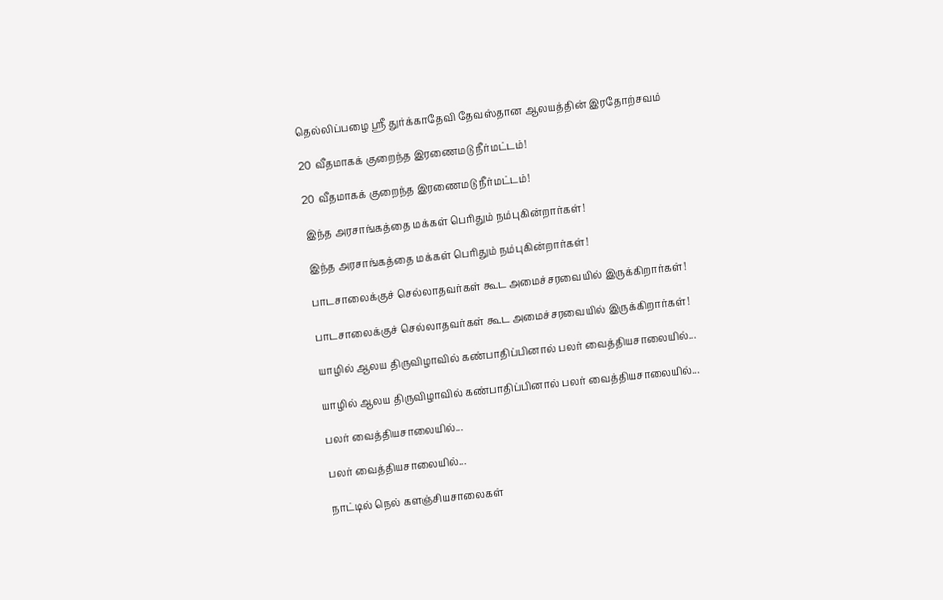தெல்லிப்பழை ஸ்ரீ துர்க்காதேவி தேவஸ்தான ஆலயத்தின் இரதோற்சவம்

20 வீதமாகக் குறைந்த இரணைமடு நீர்மட்டம்!

20 வீதமாகக் குறைந்த இரணைமடு நீர்மட்டம்!

இந்த அரசாங்கத்தை மக்கள் பெரிதும் நம்புகின்றார்கள்!

இந்த அரசாங்கத்தை மக்கள் பெரிதும் நம்புகின்றார்கள்!

பாடசாலைக்குச் செல்லாதவர்கள் கூட அமைச்சரவையில் இருக்கிறார்கள்!

பாடசாலைக்குச் செல்லாதவர்கள் கூட அமைச்சரவையில் இருக்கிறார்கள்!

யாழில் ஆலய திருவிழாவில் கண்பாதிப்பினால் பலர் வைத்தியசாலையில்...

யாழில் ஆலய திருவிழாவில் கண்பாதிப்பினால் பலர் வைத்தியசாலையில்...

பலர் வைத்தியசாலையில்...

பலர் வைத்தியசாலையில்...

நாட்டில் நெல் களஞ்சியசாலைகள்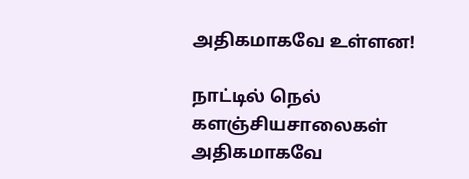அதிகமாகவே உள்ளன!

நாட்டில் நெல் களஞ்சியசாலைகள் அதிகமாகவே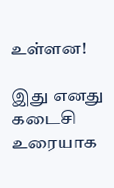உள்ளன!

இது எனது கடைசி உரையாக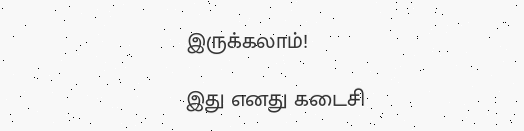இருக்கலாம்!

இது எனது கடைசி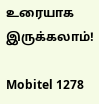உரையாக இருக்கலாம்!

Mobitel 1278